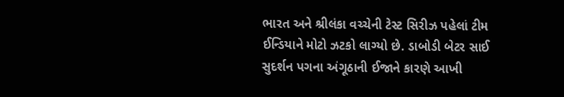ભારત અને શ્રીલંકા વચ્ચેની ટેસ્ટ સિરીઝ પહેલાં ટીમ ઈન્ડિયાને મોટો ઝટકો લાગ્યો છે. ડાબોડી બેટર સાઈ સુદર્શન પગના અંગૂઠાની ઈજાને કારણે આખી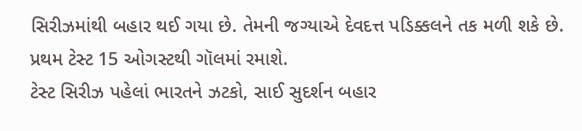સિરીઝમાંથી બહાર થઈ ગયા છે. તેમની જગ્યાએ દેવદત્ત પડિક્કલને તક મળી શકે છે. પ્રથમ ટેસ્ટ 15 ઓગસ્ટથી ગૉલમાં રમાશે.
ટેસ્ટ સિરીઝ પહેલાં ભારતને ઝટકો, સાઈ સુદર્શન બહાર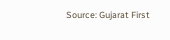Source: Gujarat First